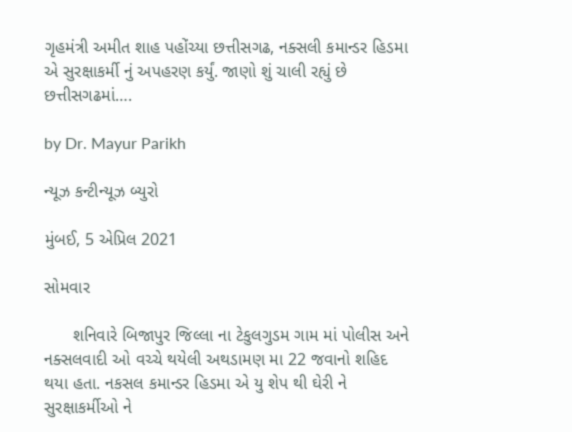ગૃહમંત્રી અમીત શાહ પહોંચ્યા છત્તીસગઢ, નક્સલી કમાન્ડર હિડમા એ સુરક્ષાકર્મી નું અપહરણ કર્યું. જાણો શું ચાલી રહ્યું છે છત્તીસગઢમાં….

by Dr. Mayur Parikh

ન્યૂઝ કન્ટીન્યૂઝ બ્યુરો

મુંબઈ, 5 એપ્રિલ 2021

સોમવાર

      શનિવારે બિજાપુર જિલ્લા ના ટેકુલગુડમ ગામ માં પોલીસ અને નક્સલવાદી ઓ વચ્ચે થયેલી અથડામણ મા 22 જવાનો શહિદ થયા હતા. નકસલ કમાન્ડર હિડમા એ યુ શેપ થી ઘેરી ને સુરક્ષાકર્મીઓ ને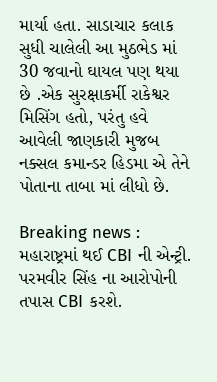માર્યા હતા. સાડાચાર કલાક સુધી ચાલેલી આ મુઠભેડ માં 30 જવાનો ઘાયલ પણ થયા છે .એક સુરક્ષાકર્મી રાકેશ્વર મિસિંગ હતો, પરંતુ હવે આવેલી જાણકારી મુજબ નક્સલ કમાન્ડર હિડમા એ તેને પોતાના તાબા માં લીધો છે.

Breaking news : મહારાષ્ટ્રમાં થઈ CBI ની એન્ટ્રી. પરમવીર સિંહ ના આરોપોની તપાસ CBI કરશે.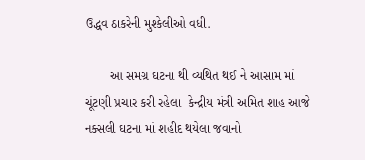ઉદ્ધવ ઠાકરેની મુશ્કેલીઓ વધી.

       આ સમગ્ર ઘટના થી વ્યથિત થઈ ને આસામ માં ચૂંટણી પ્રચાર કરી રહેલા  કેન્દ્રીય મંત્રી અમિત શાહ આજે નક્સલી ઘટના માં શહીદ થયેલા જવાનો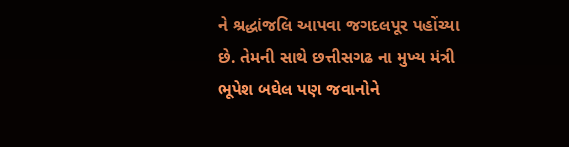ને શ્રદ્ધાંજલિ આપવા જગદલપૂર પહોંચ્યા છે. તેમની સાથે છત્તીસગઢ ના મુખ્ય મંત્રી ભૂપેશ બઘેલ પણ જવાનોને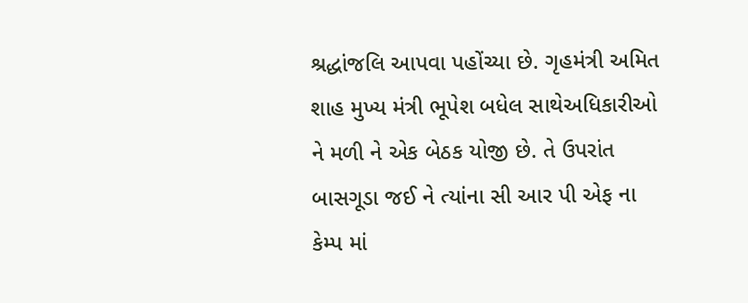શ્રદ્ધાંજલિ આપવા પહોંચ્યા છે. ગૃહમંત્રી અમિત શાહ મુખ્ય મંત્રી ભૂપેશ બધેલ સાથેઅધિકારીઓ ને મળી ને એક બેઠક યોજી છે. તે ઉપરાંત બાસગૂડા જઈ ને ત્યાંના સી આર પી એફ ના કેમ્પ માં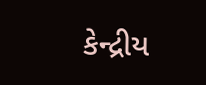કેન્દ્રીય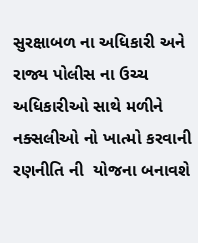સુરક્ષાબળ ના અધિકારી અને રાજ્ય પોલીસ ના ઉચ્ચ અધિકારીઓ સાથે મળીને નક્સલીઓ નો ખાત્મો કરવાની રણનીતિ ની  યોજના બનાવશે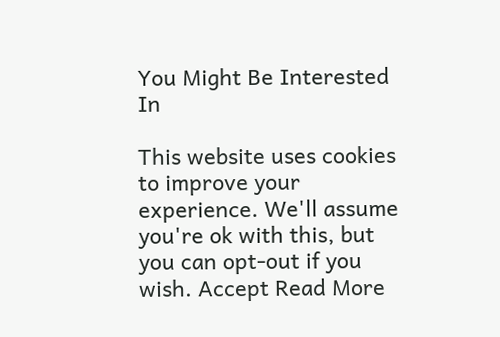You Might Be Interested In

This website uses cookies to improve your experience. We'll assume you're ok with this, but you can opt-out if you wish. Accept Read More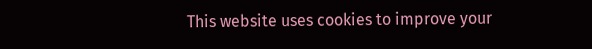This website uses cookies to improve your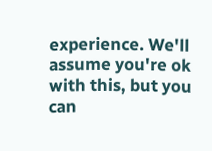experience. We'll assume you're ok with this, but you can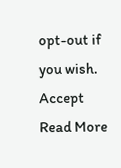opt-out if you wish. Accept Read More